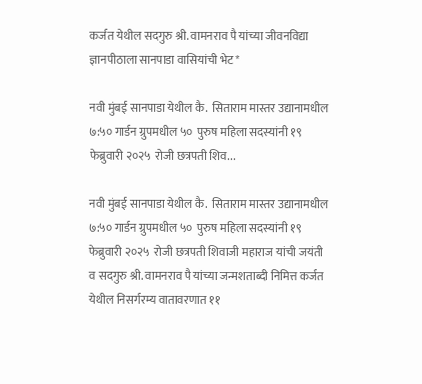कर्जत येथील सदगुरु श्री. वामनराव पै यांच्या जीवनविद्या ज्ञानपीठाला सानपाडा वासियांची भेट*

नवी मुंबई सानपाडा येथील कै.  सिताराम मास्तर उद्यानामधील ७:५० गार्डन ग्रुपमधील ५०  पुरुष महिला सदस्यांनी १९ फेब्रुवारी २०२५  रोजी छत्रपती शिव...

नवी मुंबई सानपाडा येथील कै.  सिताराम मास्तर उद्यानामधील ७:५० गार्डन ग्रुपमधील ५०  पुरुष महिला सदस्यांनी १९ फेब्रुवारी २०२५  रोजी छत्रपती शिवाजी महाराज यांची जयंती व सदगुरु श्री. वामनराव पै यांच्या जन्मशताब्दी निमित्त कर्जत येथील निसर्गरम्य वातावरणात ११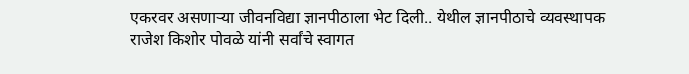एकरवर असणाऱ्या जीवनविद्या ज्ञानपीठाला भेट दिली.. येथील ज्ञानपीठाचे व्यवस्थापक राजेश किशोर पोवळे यांनी सर्वांचे स्वागत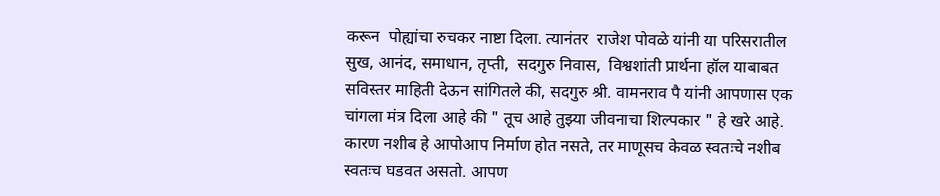करून  पोह्यांचा रुचकर नाष्टा दिला. त्यानंतर  राजेश पोवळे यांनी या परिसरातील सुख, आनंद, समाधान, तृप्ती,  सदगुरु निवास,  विश्वशांती प्रार्थना हॉल याबाबत सविस्तर माहिती देऊन सांगितले की, सदगुरु श्री. वामनराव पै यांनी आपणास एक चांगला मंत्र दिला आहे की " तूच आहे तुझ्या जीवनाचा शिल्पकार " हे खरे आहे. कारण नशीब हे आपोआप निर्माण होत नसते, तर माणूसच केवळ स्वतःचे नशीब स्वतःच घडवत असतो. आपण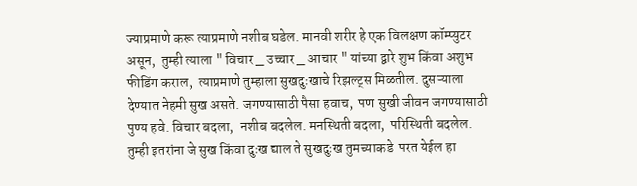ज्याप्रमाणे करू त्याप्रमाणे नशीब घडेल. मानवी शरीर हे एक विलक्षण कॉम्प्युटर असून,  तुम्ही त्याला " विचार _ उच्चार _ आचार " यांच्या द्वारे शुभ किंवा अशुभ फीडिंग कराल,  त्याप्रमाणे तुम्हाला सुखदुःखाचे रिझल्ट्स मिळतील. दुसऱ्याला देण्यात नेहमी सुख असते. जगण्यासाठी पैसा हवाच,  पण सुखी जीवन जगण्यासाठी पुण्य हवे. विचार बदला,  नशीब बदलेल. मनस्थिती बदला,  परिस्थिती बदलेल. तुम्ही इतरांना जे सुख किंवा दुःख द्याल ते सुखदुःख तुमच्याकडे  परत येईल हा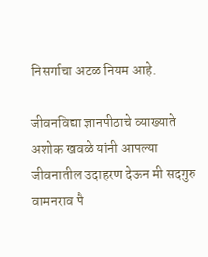निसर्गाचा अटळ नियम आहे.

जीवनविद्या ज्ञानपीठाचे व्याख्याते अशोक खवळे यांनी आपल्या जीवनातील उदाहरण देऊन मी सदगुरु वामनराव पै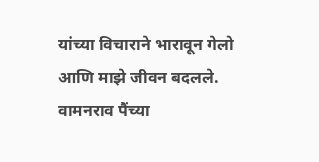यांच्या विचाराने भारावून गेलो आणि माझे जीवन बदलले. वामनराव पैंच्या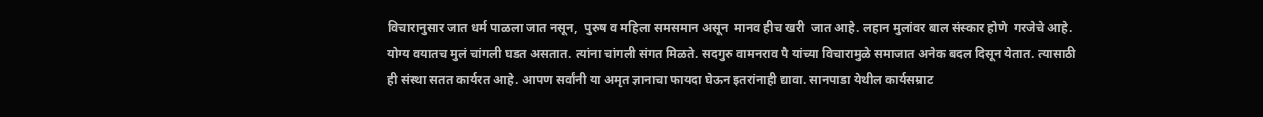विचारानुसार जात धर्म पाळला जात नसून,  पुरुष व महिला समसमान असून  मानव हीच खरी  जात आहे. लहान मुलांवर बाल संस्कार होणे  गरजेचे आहे. योग्य वयातच मुलं चांगली घडत असतात. त्यांना चांगली संगत मिळते. सदगुरु वामनराव पै यांच्या विचारामुळे समाजात अनेक बदल दिसून येतात. त्यासाठी ही संस्था सतत कार्यरत आहे. आपण सर्वांनी या अमृत ज्ञानाचा फायदा घेऊन इतरांनाही द्यावा. सानपाडा येथील कार्यसम्राट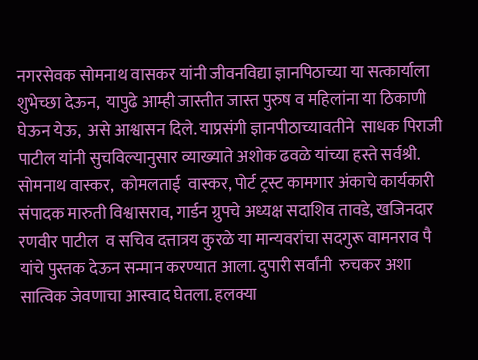नगरसेवक सोमनाथ वासकर यांनी जीवनविद्या ज्ञानपिठाच्या या सत्कार्याला शुभेच्छा देऊन,  यापुढे आम्ही जास्तीत जास्त पुरुष व महिलांना या ठिकाणी घेऊन येऊ,  असे आश्वासन दिले. याप्रसंगी ज्ञानपीठाच्यावतीने  साधक पिराजी पाटील यांनी सुचविल्यानुसार व्याख्याते अशोक ढवळे यांच्या हस्ते सर्वश्री. सोमनाथ वास्कर,  कोमलताई  वास्कर, पोर्ट ट्रस्ट कामगार अंकाचे कार्यकारी संपादक मारुती विश्वासराव, गार्डन ग्रुपचे अध्यक्ष सदाशिव तावडे, खजिनदार रणवीर पाटील  व सचिव दत्तात्रय कुरळे या मान्यवरांचा सदगुरू वामनराव पै  यांचे पुस्तक देऊन सन्मान करण्यात आला. दुपारी सर्वांनी  रुचकर अशा सात्विक जेवणाचा आस्वाद घेतला. हलक्या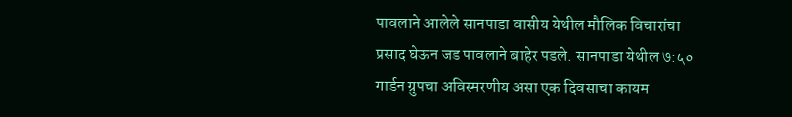पावलाने आलेले सानपाडा वासीय येथील मौलिक विचारांचा  प्रसाद घेऊन जड पावलाने बाहेर पडले. सानपाडा येथील ७:५०  गार्डन ग्रुपचा अविस्मरणीय असा एक दिवसाचा कायम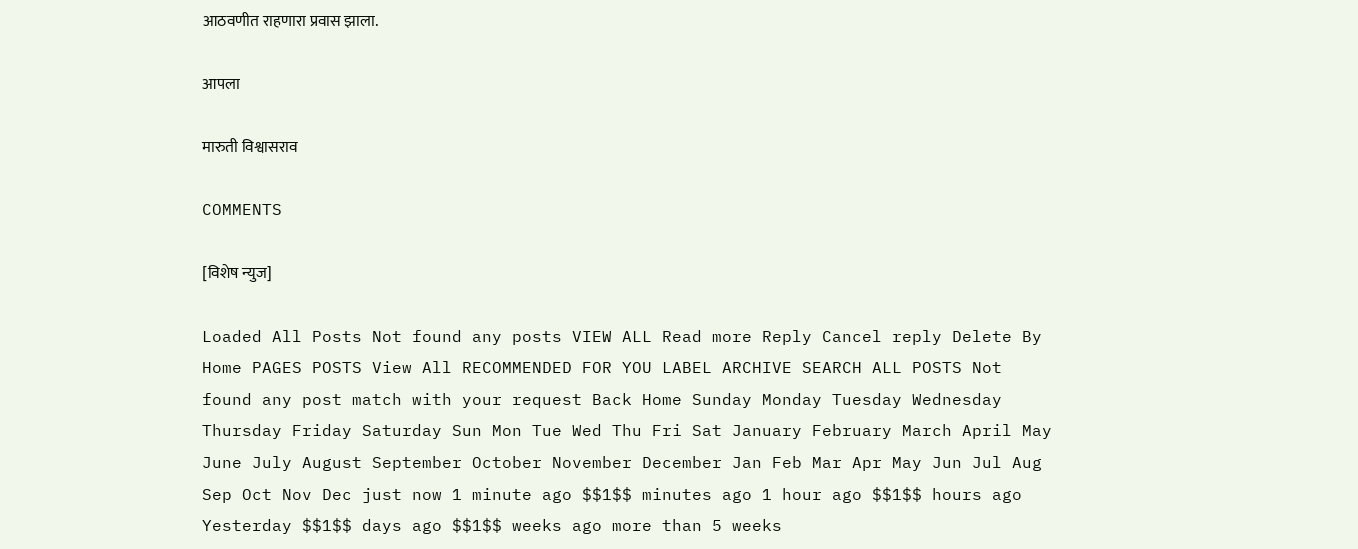आठवणीत राहणारा प्रवास झाला.

आपला

मारुती विश्वासराव

COMMENTS

[विशेष न्युज]

Loaded All Posts Not found any posts VIEW ALL Read more Reply Cancel reply Delete By Home PAGES POSTS View All RECOMMENDED FOR YOU LABEL ARCHIVE SEARCH ALL POSTS Not found any post match with your request Back Home Sunday Monday Tuesday Wednesday Thursday Friday Saturday Sun Mon Tue Wed Thu Fri Sat January February March April May June July August September October November December Jan Feb Mar Apr May Jun Jul Aug Sep Oct Nov Dec just now 1 minute ago $$1$$ minutes ago 1 hour ago $$1$$ hours ago Yesterday $$1$$ days ago $$1$$ weeks ago more than 5 weeks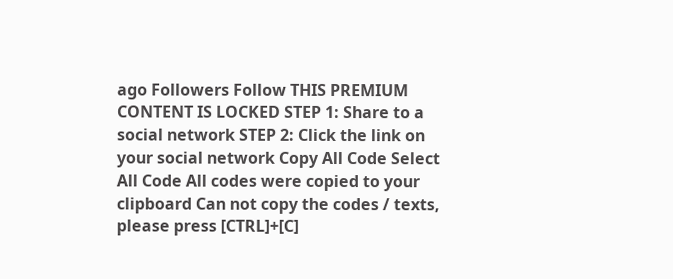ago Followers Follow THIS PREMIUM CONTENT IS LOCKED STEP 1: Share to a social network STEP 2: Click the link on your social network Copy All Code Select All Code All codes were copied to your clipboard Can not copy the codes / texts, please press [CTRL]+[C]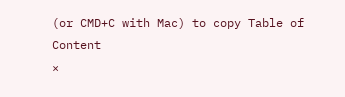(or CMD+C with Mac) to copy Table of Content
×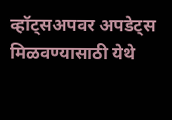व्हॉट्सअपवर अपडेट्स मिळवण्यासाठी येथे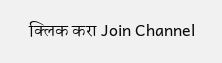क्लिक करा Join Channel